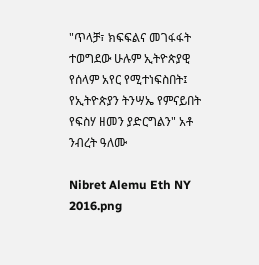"ጥላቻ፣ ክፍፍልና መገፋፋት ተወግደው ሁሉም ኢትዮጵያዊ የሰላም አየር የሚተነፍስበት፤ የኢትዮጵያን ትንሣኤ የምናይበት የፍስሃ ዘመን ያድርግልን" አቶ ንብረት ዓለሙ

Nibret Alemu Eth NY 2016.png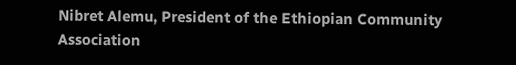Nibret Alemu, President of the Ethiopian Community Association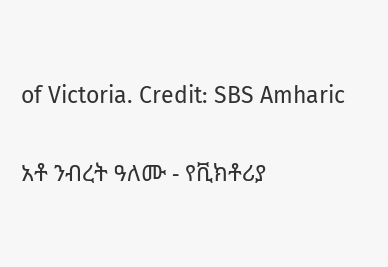of Victoria. Credit: SBS Amharic

አቶ ንብረት ዓለሙ - የቪክቶሪያ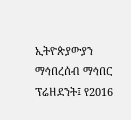ኢትዮጵያውያን ማኅበረሰብ ማኅበር ፕሬዘደንት፤ የ2016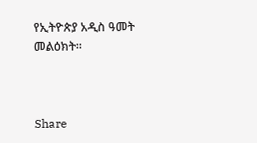የኢትዮጵያ አዲስ ዓመት መልዕክት።



Share